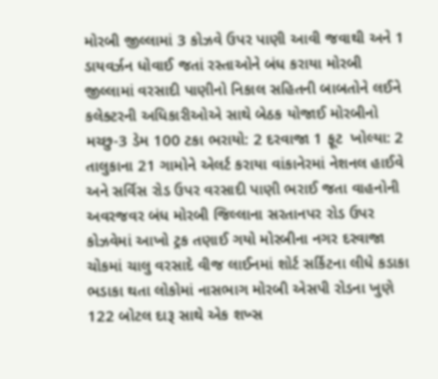મોરબી જીલ્લામાં 3 કોઝવે ઉપર પાણી આવી જવાથી અને 1 ડાયવર્ઝન ધોવાઈ જતાં રસ્તાઓને બંધ કરાયા મોરબી જીલ્લામાં વરસાદી પાણીનો નિકાલ સહિતની બાબતોને લઈને કલેક્ટરની અધિકારીઓએ સાથે બેઠક યોજાઈ મોરબીનો મચ્છુ-3 ડેમ 100 ટકા ભરાયો: 2 દરવાજા 1 ફૂટ  ખોલ્યા: 2 તાલુકાના 21 ગામોને એલર્ટ કરાયા વાંકાનેરમાં નેશનલ હાઈવે અને સર્વિસ રોડ ઉપર વરસાદી પાણી ભરાઈ જતા વાહનોની અવરજવર બંધ મોરબી જિલ્લાના સરતાનપર રોડ ઉપર કોઝવેમાં આખો ટ્રક તણાઈ ગયો મોરબીના નગર દરવાજા ચોકમાં ચાલુ વરસાદે વીજ લાઈનમાં શોર્ટ સર્કિટના લીધે કડાકા ભડાકા થતા લોકોમાં નાસભાગ મોરબી એસપી રોડના ખુણે 122 બોટલ દારૂ સાથે એક શખ્સ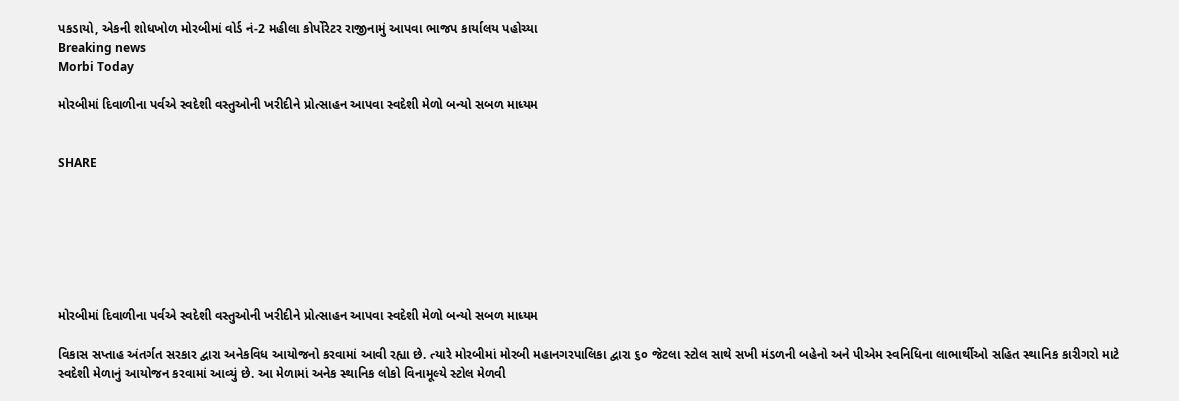પકડાયો, એકની શોધખોળ મોરબીમાં વોર્ડ નં-2 મહીલા કોર્પોરેટર રાજીનામું આપવા ભાજપ કાર્યાલય પહોચ્યા
Breaking news
Morbi Today

મોરબીમાં દિવાળીના પર્વએ સ્વદેશી વસ્તુઓની ખરીદીને પ્રોત્સાહન આપવા સ્વદેશી મેળો બન્યો સબળ માધ્યમ


SHARE







મોરબીમાં દિવાળીના પર્વએ સ્વદેશી વસ્તુઓની ખરીદીને પ્રોત્સાહન આપવા સ્વદેશી મેળો બન્યો સબળ માધ્યમ

વિકાસ સપ્તાહ અંતર્ગત સરકાર દ્વારા અનેકવિધ આયોજનો કરવામાં આવી રહ્યા છે. ત્યારે મોરબીમાં મોરબી મહાનગરપાલિકા દ્વારા ૬૦ જેટલા સ્ટોલ સાથે સખી મંડળની બહેનો અને પીએમ સ્વનિધિના લાભાર્થીઓ સહિત સ્થાનિક કારીગરો માટે સ્વદેશી મેળાનું આયોજન કરવામાં આવ્યું છે. આ મેળામાં અનેક સ્થાનિક લોકો વિનામૂલ્યે સ્ટોલ મેળવી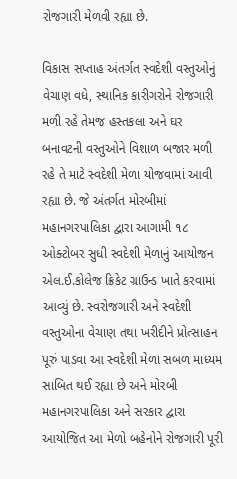રોજગારી મેળવી રહ્યા છે.

વિકાસ સપ્તાહ અંતર્ગત સ્વદેશી વસ્તુઓનું વેચાણ વધે, સ્થાનિક કારીગરોને રોજગારી મળી રહે તેમજ હસ્તકલા અને ઘર બનાવટની વસ્તુઓને વિશાળ બજાર મળી રહે તે માટે સ્વદેશી મેળા યોજવામાં આવી રહ્યા છે. જે અંતર્ગત મોરબીમાં મહાનગરપાલિકા દ્વારા આગામી ૧૮ ઓક્ટોબર સુધી સ્વદેશી મેળાનું આયોજન  એલ.ઈ.કોલેજ ક્રિકેટ ગ્રાઉન્ડ ખાતે કરવામાં આવ્યું છે. સ્વરોજગારી અને સ્વદેશી વસ્તુઓના વેચાણ તથા ખરીદીને પ્રોત્સાહન પૂરું પાડવા આ સ્વદેશી મેળા સબળ માધ્યમ સાબિત થઈ રહ્યા છે અને મોરબી મહાનગરપાલિકા અને સરકાર દ્વારા આયોજિત આ મેળો બહેનોને રોજગારી પૂરી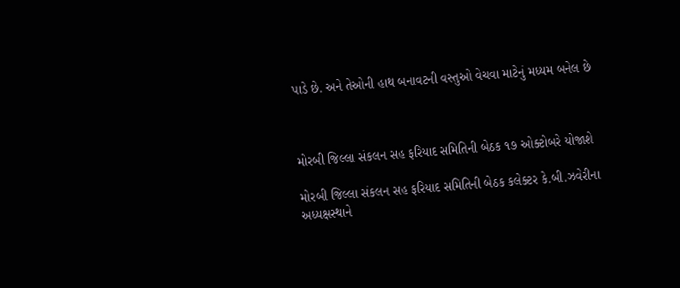પાડે છે. અને તેઓની હાથ બનાવટની વસ્તુઓ વેચવા માટેનું મધ્યમ બનેલ છે



મોરબી જિલ્લા સંકલન સહ ફરિયાદ સમિતિની બેઠક ૧૭ ઓક્ટોબરે યોજાશે

મોરબી જિલ્લા સંકલન સહ ફરિયાદ સમિતિની બેઠક કલેક્ટર કે.બી.ઝવેરીના અધ્યક્ષસ્થાને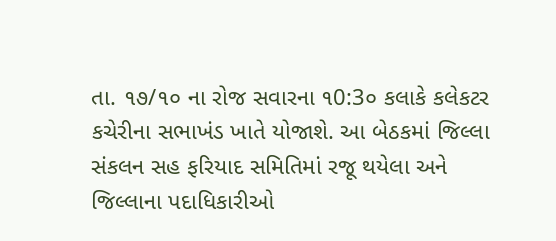તા. ૧૭/૧૦ ના રોજ સવારના ૧0:3૦ કલાકે કલેકટર કચેરીના સભાખંડ ખાતે યોજાશે. આ બેઠકમાં જિલ્લા સંકલન સહ ફરિયાદ સમિતિમાં રજૂ થયેલા અને જિલ્લાના પદાધિકારીઓ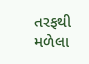તરફથી મળેલા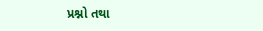પ્રશ્નો તથા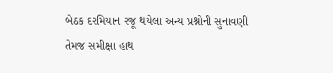બેઠક દરમિયાન રજૂ થયેલા અન્ય પ્રશ્નોની સુનાવણી તેમજ સમીક્ષા હાથ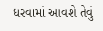ધરવામાં આવશે તેવું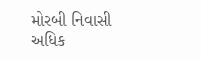મોરબી નિવાસી અધિક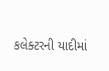કલેક્ટરની યાદીમાં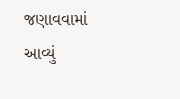જણાવવામાં આવ્યું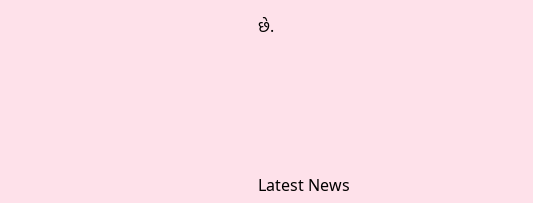છે.






Latest News